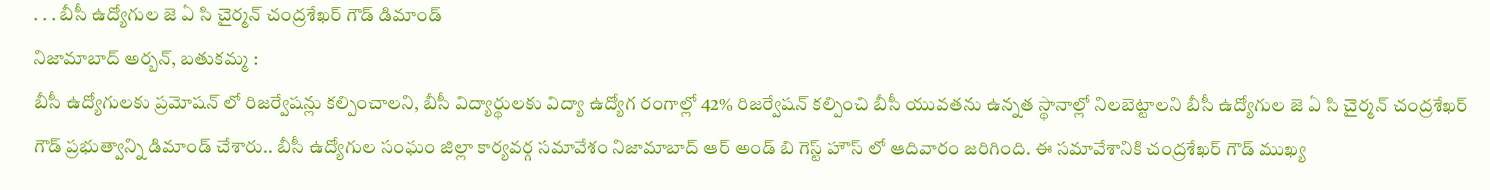. . . బీసీ ఉద్యోగుల జె ఏ సి చైర్మన్ చంద్రశేఖర్ గౌడ్ డిమాండ్
నిజామాబాద్ అర్బన్, బతుకమ్మ :
బీసీ ఉద్యోగులకు ప్రమోషన్ లో రిజర్వేషన్లు కల్పించాలని, బీసీ విద్యార్థులకు విద్యా ఉద్యోగ రంగాల్లో 42% రిజర్వేషన్ కల్పించి బీసీ యువతను ఉన్నత స్థానాల్లో నిలబెట్టాలని బీసీ ఉద్యోగుల జె ఏ సి చైర్మన్ చంద్రశేఖర్ గౌడ్ ప్రభుత్వాన్ని డిమాండ్ చేశారు.. బీసీ ఉద్యోగుల సంఘం జిల్లా కార్యవర్గ సమావేశం నిజామాబాద్ ఆర్ అండ్ బి గెస్ట్ హౌస్ లో ఆదివారం జరిగింది. ఈ సమావేశానికి చంద్రశేఖర్ గౌడ్ ముఖ్య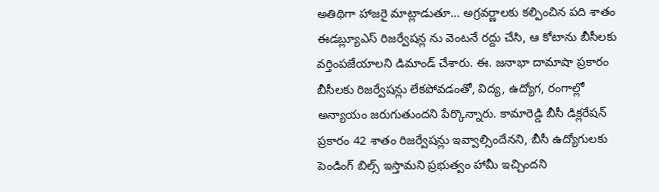అతిథిగా హాజరై మాట్లాడుతూ… అగ్రవర్ణాలకు కల్పించిన పది శాతం ఈడబ్ల్యూఎస్ రిజర్వేషన్ల ను వెంటనే రద్దు చేసి, ఆ కోటాను బీసీలకు వర్తింపజేయాలని డిమాండ్ చేశారు. ఈ. జనాభా దామాషా ప్రకారం బీసీలకు రిజర్వేషన్లు లేకపోవడంతో, విద్య, ఉద్యోగ, రంగాల్లో అన్యాయం జరుగుతుందని పేర్కొన్నారు. కామారెడ్డి బీసీ డిక్లరేషన్ ప్రకారం 42 శాతం రిజర్వేషన్లు ఇవ్వాల్సిందేనని, బీసీ ఉద్యోగులకు పెండింగ్ బిల్స్ ఇస్తామని ప్రభుత్వం హామీ ఇచ్చిందని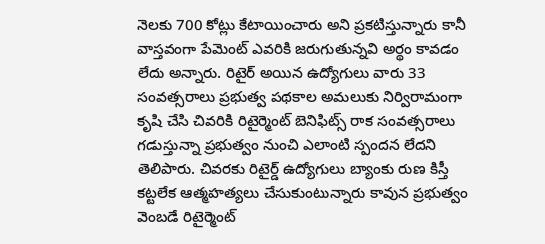నెలకు 700 కోట్లు కేటాయించారు అని ప్రకటిస్తున్నారు కానీ వాస్తవంగా పేమెంట్ ఎవరికి జరుగుతున్నవి అర్థం కావడం లేదు అన్నారు. రిటైర్ అయిన ఉద్యోగులు వారు 33 సంవత్సరాలు ప్రభుత్వ పథకాల అమలుకు నిర్విరామంగా కృషి చేసి చివరికి రిటైర్మెంట్ బెనిఫిట్స్ రాక సంవత్సరాలు గడుస్తున్నా ప్రభుత్వం నుంచి ఎలాంటి స్పందన లేదని తెలిపారు. చివరకు రిటైర్డ్ ఉద్యోగులు బ్యాంకు రుణ కిస్తీ కట్టలేక ఆత్మహత్యలు చేసుకుంటున్నారు కావున ప్రభుత్వం వెంబడే రిటైర్మెంట్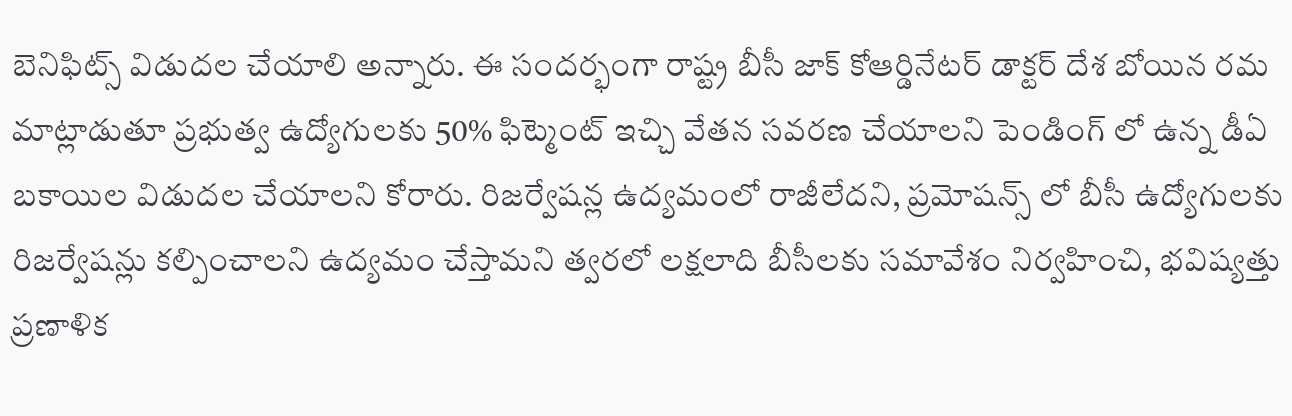బెనిఫిట్స్ విడుదల చేయాలి అన్నారు. ఈ సందర్భంగా రాష్ట్ర బీసీ జాక్ కోఆర్డినేటర్ డాక్టర్ దేశ బోయిన రమ మాట్లాడుతూ ప్రభుత్వ ఉద్యోగులకు 50% ఫిట్మెంట్ ఇచ్చి వేతన సవరణ చేయాలని పెండింగ్ లో ఉన్న డీఏ బకాయిల విడుదల చేయాలని కోరారు. రిజర్వేషన్ల ఉద్యమంలో రాజీలేదని, ప్రమోషన్స్ లో బీసీ ఉద్యోగులకు రిజర్వేషన్లు కల్పించాలని ఉద్యమం చేస్తామని త్వరలో లక్షలాది బీసీలకు సమావేశం నిర్వహించి, భవిష్యత్తు ప్రణాళిక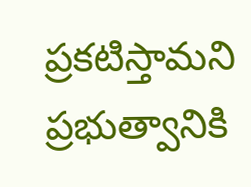ప్రకటిస్తామని ప్రభుత్వానికి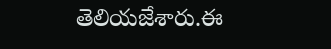తెలియజేశారు.ఈ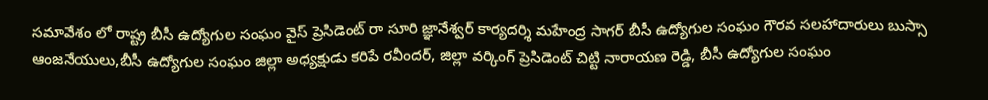సమావేశం లో రాష్ట్ర బీసీ ఉద్యోగుల సంఘం వైస్ ప్రెసిడెంట్ రా సూరి జ్ఞానేశ్వర్ కార్యదర్శి మహేంద్ర సాగర్ బీసీ ఉద్యోగుల సంఘం గౌరవ సలహాదారులు బుస్సా ఆంజనేయులు,బీసీ ఉద్యోగుల సంఘం జిల్లా అధ్యక్షుడు కరిపే రవీందర్, జిల్లా వర్కింగ్ ప్రెసిడెంట్ చిట్టి నారాయణ రెడ్డి, బీసీ ఉద్యోగుల సంఘం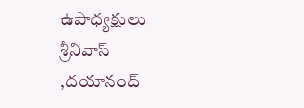ఉపాధ్యక్షులు శ్రీనివాస్ ,దయానంద్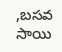,బసవ సాయి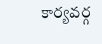కార్యవర్గ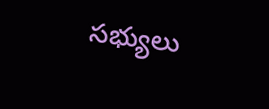సభ్యులు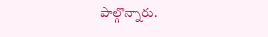పాల్గొన్నారు.